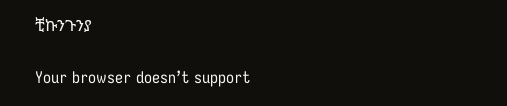ቺኩንጉንያ

Your browser doesn’t support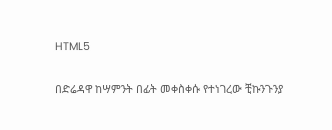HTML5

በድሬዳዋ ከሣምንት በፊት መቀስቀሱ የተነገረው ቺኩንጉንያ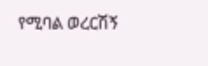የሚባል ወረርሽኝ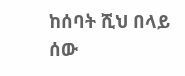ከሰባት ሺህ በላይ ሰው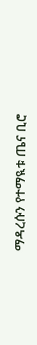ማዳረሱን የተማዪቱ ጤና ቢሮ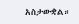አስታውቋል።